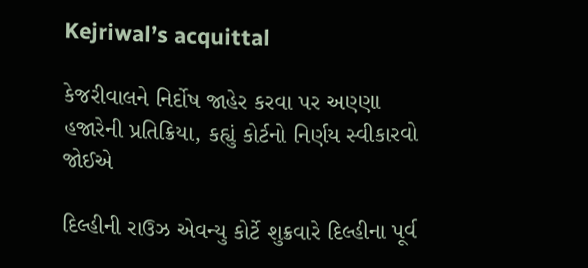Kejriwal’s acquittal

કેજરીવાલને નિર્દોષ જાહેર કરવા પર અણ્ણા હજારેની પ્રતિક્રિયા, કહ્યું કોર્ટનો નિર્ણય સ્વીકારવો જોઈએ

દિલ્હીની રાઉઝ એવન્યુ કોર્ટે શુક્રવારે દિલ્હીના પૂર્વ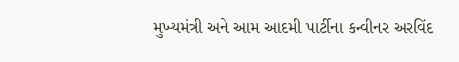મુખ્યમંત્રી અને આમ આદમી પાર્ટીના કન્વીનર અરવિંદ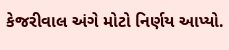કેજરીવાલ અંગે મોટો નિર્ણય આપ્યો.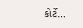કોર્ટે…